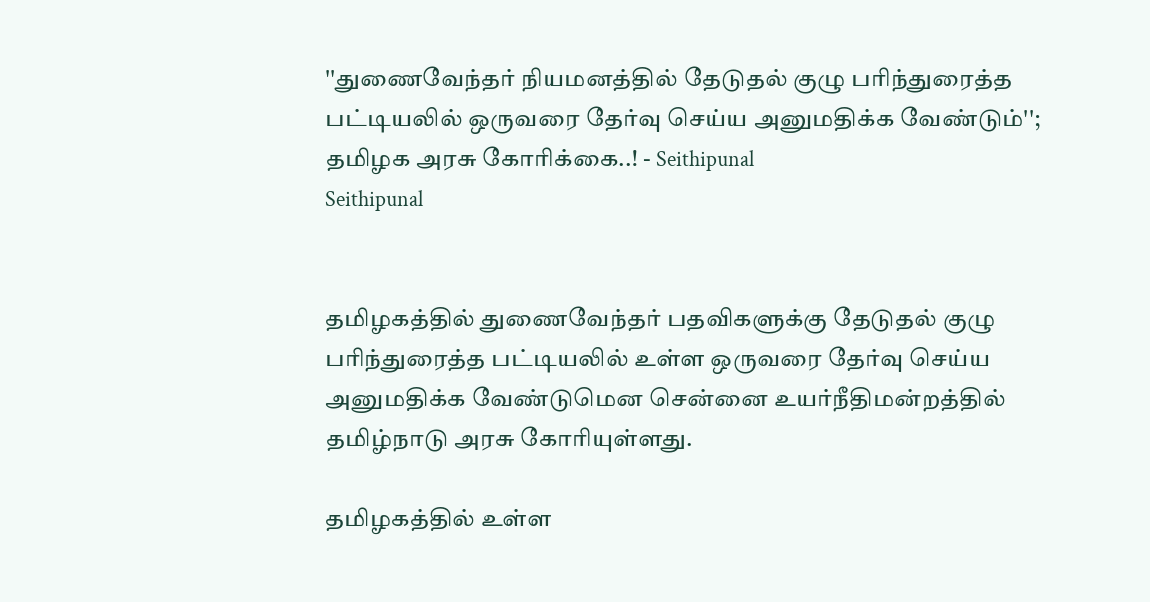''துணைவேந்தர் நியமனத்தில் தேடுதல் குழு பரிந்துரைத்த பட்டியலில் ஒருவரை தேர்வு செய்ய அனுமதிக்க வேண்டும்''; தமிழக அரசு கோரிக்கை..! - Seithipunal
Seithipunal


தமிழகத்தில் துணைவேந்தர் பதவிகளுக்கு தேடுதல் குழு பரிந்துரைத்த பட்டியலில் உள்ள ஒருவரை தேர்வு செய்ய அனுமதிக்க வேண்டுமென சென்னை உயர்நீதிமன்றத்தில் தமிழ்நாடு அரசு கோரியுள்ளது.

தமிழகத்தில் உள்ள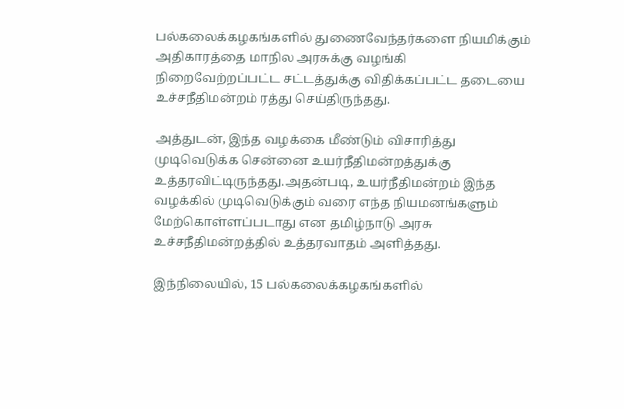பல்கலைக்கழகங்களில் துணைவேந்தர்களை நியமிக்கும் அதிகாரத்தை மாநில அரசுக்கு வழங்கி நிறைவேற்றப்பட்ட சட்டத்துக்கு விதிக்கப்பட்ட தடையை உச்சநீதிமன்றம் ரத்து செய்திருந்தது.

அத்துடன், இந்த வழக்கை மீண்டும் விசாரித்து முடிவெடுக்க சென்னை உயர்நீதிமன்றத்துக்கு உத்தரவிட்டிருந்தது.அதன்படி, உயர்நீதிமன்றம் இந்த வழக்கில் முடிவெடுக்கும் வரை எந்த நியமனங்களும் மேற்கொள்ளப்படாது என தமிழ்நாடு அரசு உச்சநீதிமன்றத்தில் உத்தரவாதம் அளித்தது.

இந்நிலையில், 15 பல்கலைக்கழகங்களில்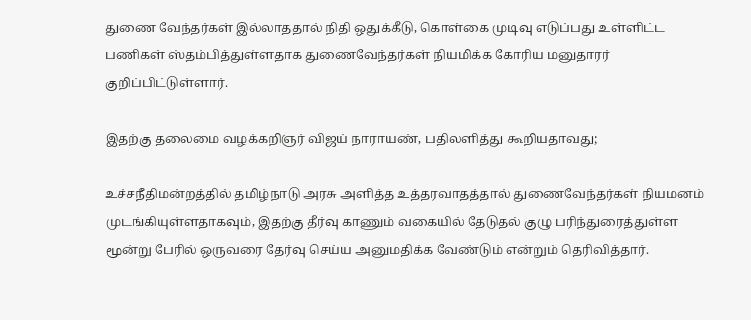துணை வேந்தர்கள் இல்லாததால் நிதி ஒதுக்கீடு, கொள்கை முடிவு எடுப்பது உள்ளிட்ட பணிகள் ஸ்தம்பித்துள்ளதாக துணைவேந்தர்கள் நியமிக்க கோரிய மனுதாரர் குறிப்பிட்டுள்ளார்.

இதற்கு தலைமை வழக்கறிஞர் விஜய் நாராயண், பதிலளித்து கூறியதாவது;

உச்சநீதிமன்றத்தில் தமிழ்நாடு அரசு அளித்த உத்தரவாதத்தால் துணைவேந்தர்கள் நியமனம் முடங்கியுள்ளதாகவும், இதற்கு தீர்வு காணும் வகையில் தேடுதல் குழு பரிந்துரைத்துள்ள மூன்று பேரில் ஒருவரை தேர்வு செய்ய அனுமதிக்க வேண்டும் என்றும் தெரிவித்தார்.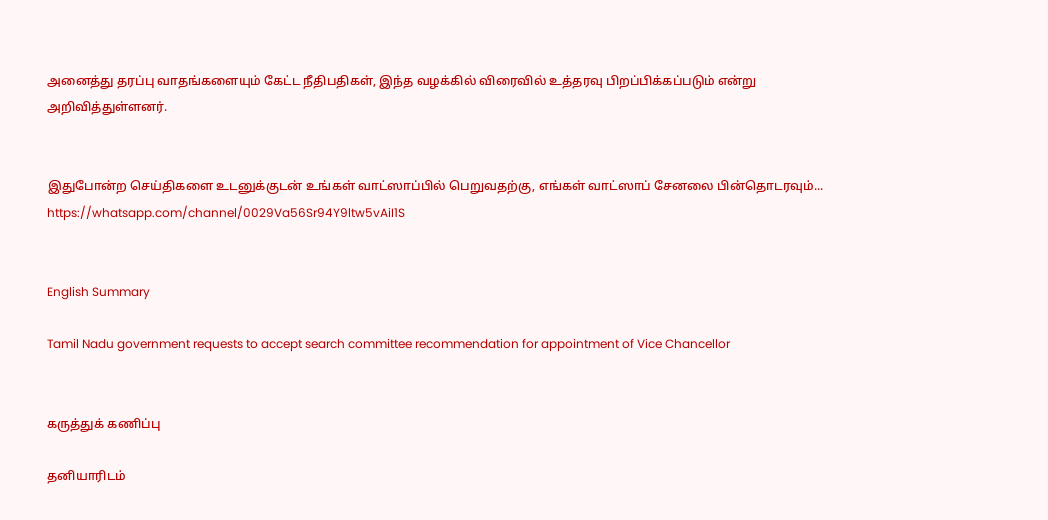அனைத்து தரப்பு வாதங்களையும் கேட்ட நீதிபதிகள், இந்த வழக்கில் விரைவில் உத்தரவு பிறப்பிக்கப்படும் என்று அறிவித்துள்ளனர்.


இதுபோன்ற செய்திகளை உடனுக்குடன் உங்கள் வாட்ஸாப்பில் பெறுவதற்கு, எங்கள் வாட்ஸாப் சேனலை பின்தொடரவும்... https://whatsapp.com/channel/0029Va56Sr94Y9ltw5vAiI1S


English Summary

Tamil Nadu government requests to accept search committee recommendation for appointment of Vice Chancellor


கருத்துக் கணிப்பு

தனியாரிடம்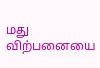மது விற்பனையை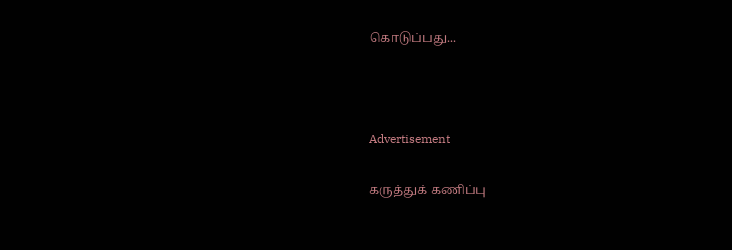கொடுப்பது...



Advertisement

கருத்துக் கணிப்பு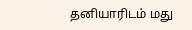தனியாரிடம் மது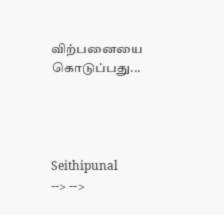விற்பனையை கொடுப்பது...




Seithipunal
--> -->